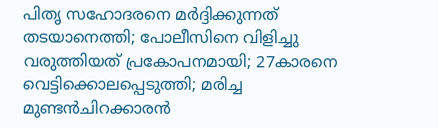പിതൃ സഹോദരനെ മർദ്ദിക്കുന്നത് തടയാനെത്തി; പോലീസിനെ വിളിച്ചു വരുത്തിയത് പ്രകോപനമായി; 27കാരനെ വെട്ടിക്കൊലപ്പെടുത്തി; മരിച്ച മുണ്ടൻചിറക്കാരൻ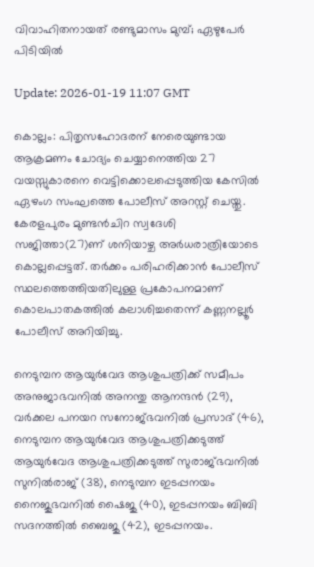വിവാഹിതനായത് രണ്ടുമാസം മുമ്പ്; ഏഴുപേർ പിടിയിൽ

Update: 2026-01-19 11:07 GMT

കൊല്ലം: പിതൃസഹോദരന് നേരെയുണ്ടായ ആക്രമണം ചോദ്യം ചെയ്യാനെത്തിയ 27 വയസ്സുകാരനെ വെട്ടിക്കൊലപ്പെടുത്തിയ കേസിൽ ഏഴംഗ സംഘത്തെ പോലീസ് അറസ്റ്റ് ചെയ്തു. കേരളപുരം മുണ്ടൻചിറ സ്വദേശി സജിത്താ(27)ണ് ശനിയാഴ്ച അർധരാത്രിയോടെ കൊല്ലപ്പെട്ടത്. തർക്കം പരിഹരിക്കാൻ പോലീസ് സ്ഥലത്തെത്തിയതിലുള്ള പ്രകോപനമാണ് കൊലപാതകത്തിൽ കലാശിച്ചതെന്ന് കണ്ണനല്ലൂർ പോലീസ് അറിയിച്ചു.

നെടുമ്പന ആയുർവേദ ആശുപത്രിക്ക് സമീപം അനുജാഭവനിൽ അനന്തു ആനന്ദൻ (29), വർക്കല പനയറ സനോജ്ഭവനിൽ പ്രസാദ് (46), നെടുമ്പന ആയുർവേദ ആശുപത്രിക്കടുത്ത് ആയുർവേദ ആശുപത്രിക്കടുത്ത് സുരാജ്ഭവനിൽ സുനിൽരാജ് (38), നെടുമ്പന ഇടപ്പനയം നൈജുഭവനിൽ ഷൈജു (40), ഇടപ്പനയം ബിബി സദനത്തിൽ ബൈജു (42), ഇടപ്പനയം.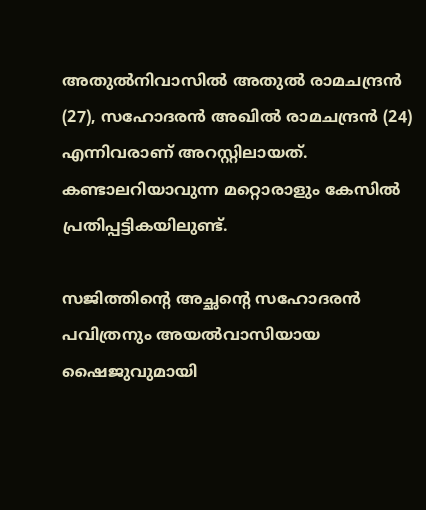അതുൽനിവാസിൽ അതുൽ രാമചന്ദ്രൻ (27), സഹോദരൻ അഖിൽ രാമചന്ദ്രൻ (24) എന്നിവരാണ് അറസ്റ്റിലായത്. കണ്ടാലറിയാവുന്ന മറ്റൊരാളും കേസിൽ പ്രതിപ്പട്ടികയിലുണ്ട്.

സജിത്തിന്റെ അച്ഛന്റെ സഹോദരൻ പവിത്രനും അയൽവാസിയായ ഷൈജുവുമായി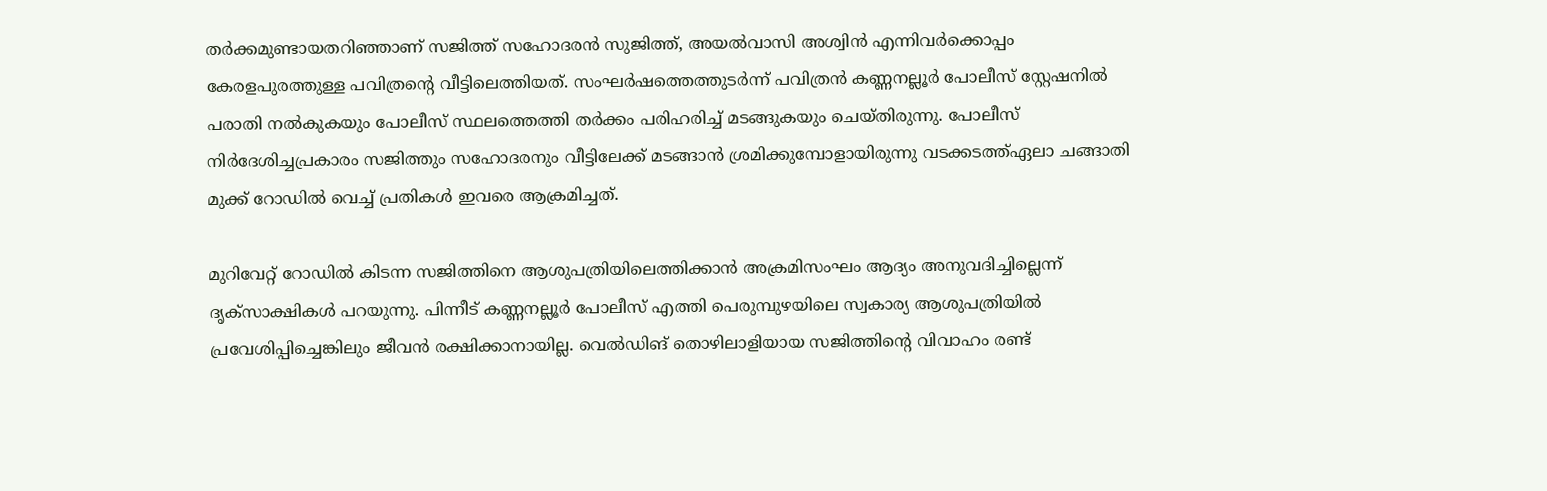തർക്കമുണ്ടായതറിഞ്ഞാണ് സജിത്ത് സഹോദരൻ സുജിത്ത്, അയൽവാസി അശ്വിൻ എന്നിവർക്കൊപ്പം കേരളപുരത്തുള്ള പവിത്രന്റെ വീട്ടിലെത്തിയത്. സംഘർഷത്തെത്തുടർന്ന് പവിത്രൻ കണ്ണനല്ലൂർ പോലീസ് സ്റ്റേഷനിൽ പരാതി നൽകുകയും പോലീസ് സ്ഥലത്തെത്തി തർക്കം പരിഹരിച്ച് മടങ്ങുകയും ചെയ്തിരുന്നു. പോലീസ് നിർദേശിച്ചപ്രകാരം സജിത്തും സഹോദരനും വീട്ടിലേക്ക് മടങ്ങാൻ ശ്രമിക്കുമ്പോളായിരുന്നു വടക്കടത്ത്ഏലാ ചങ്ങാതി മുക്ക് റോഡിൽ വെച്ച് പ്രതികൾ ഇവരെ ആക്രമിച്ചത്.

മുറിവേറ്റ് റോഡിൽ കിടന്ന സജിത്തിനെ ആശുപത്രിയിലെത്തിക്കാൻ അക്രമിസംഘം ആദ്യം അനുവദിച്ചില്ലെന്ന് ദൃക്സാക്ഷികൾ പറയുന്നു. പിന്നീട് കണ്ണനല്ലൂർ പോലീസ് എത്തി പെരുമ്പുഴയിലെ സ്വകാര്യ ആശുപത്രിയിൽ പ്രവേശിപ്പിച്ചെങ്കിലും ജീവൻ രക്ഷിക്കാനായില്ല. വെൽഡിങ് തൊഴിലാളിയായ സജിത്തിന്റെ വിവാഹം രണ്ട്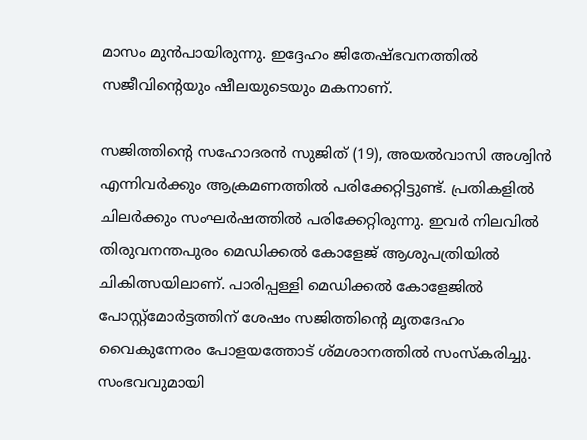മാസം മുൻപായിരുന്നു. ഇദ്ദേഹം ജിതേഷ്ഭവനത്തിൽ സജീവിന്റെയും ഷീലയുടെയും മകനാണ്.

സജിത്തിന്റെ സഹോദരൻ സുജിത് (19), അയൽവാസി അശ്വിൻ എന്നിവർക്കും ആക്രമണത്തിൽ പരിക്കേറ്റിട്ടുണ്ട്. പ്രതികളിൽ ചിലർക്കും സംഘർഷത്തിൽ പരിക്കേറ്റിരുന്നു. ഇവർ നിലവിൽ തിരുവനന്തപുരം മെഡിക്കൽ കോളേജ് ആശുപത്രിയിൽ ചികിത്സയിലാണ്. പാരിപ്പള്ളി മെഡിക്കൽ കോളേജിൽ പോസ്റ്റ്‌മോർട്ടത്തിന് ശേഷം സജിത്തിന്റെ മൃതദേഹം വൈകുന്നേരം പോളയത്തോട് ശ്മശാനത്തിൽ സംസ്കരിച്ചു. സംഭവവുമായി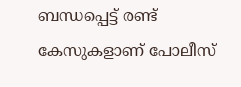ബന്ധപ്പെട്ട് രണ്ട് കേസുകളാണ് പോലീസ്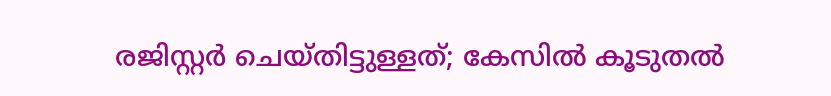രജിസ്റ്റർ ചെയ്തിട്ടുള്ളത്; കേസിൽ കൂടുതൽ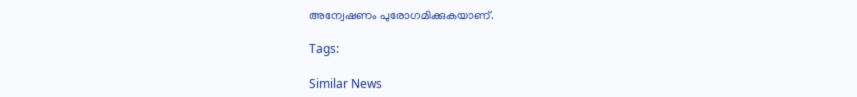അന്വേഷണം പുരോഗമിക്കുകയാണ്.

Tags:

Similar News